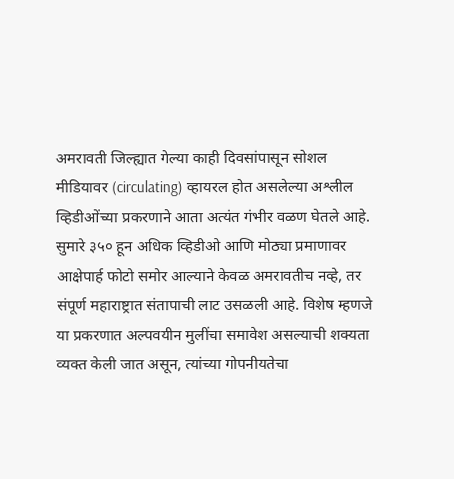अमरावती जिल्ह्यात गेल्या काही दिवसांपासून सोशल मीडियावर (circulating) व्हायरल होत असलेल्या अश्लील व्हिडीओंच्या प्रकरणाने आता अत्यंत गंभीर वळण घेतले आहे. सुमारे ३५० हून अधिक व्हिडीओ आणि मोठ्या प्रमाणावर आक्षेपार्ह फोटो समोर आल्याने केवळ अमरावतीच नव्हे, तर संपूर्ण महाराष्ट्रात संतापाची लाट उसळली आहे. विशेष म्हणजे या प्रकरणात अल्पवयीन मुलींचा समावेश असल्याची शक्यता व्यक्त केली जात असून, त्यांच्या गोपनीयतेचा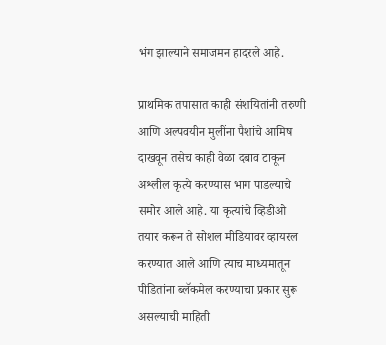भंग झाल्याने समाजमन हादरले आहे.

प्राथमिक तपासात काही संशयितांनी तरुणी आणि अल्पवयीन मुलींना पैशांचे आमिष दाखवून तसेच काही वेळा दबाव टाकून अश्लील कृत्ये करण्यास भाग पाडल्याचे समोर आले आहे. या कृत्यांचे व्हिडीओ तयार करून ते सोशल मीडियावर व्हायरल करण्यात आले आणि त्याच माध्यमातून पीडितांना ब्लॅकमेल करण्याचा प्रकार सुरू असल्याची माहिती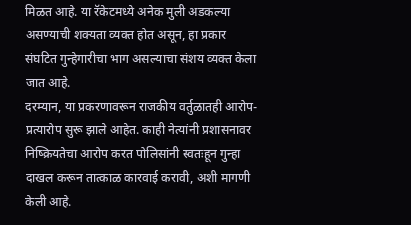मिळत आहे. या रॅकेटमध्ये अनेक मुली अडकल्या असण्याची शक्यता व्यक्त होत असून, हा प्रकार संघटित गुन्हेगारीचा भाग असल्याचा संशय व्यक्त केला जात आहे.
दरम्यान, या प्रकरणावरून राजकीय वर्तुळातही आरोप-प्रत्यारोप सुरू झाले आहेत. काही नेत्यांनी प्रशासनावर निष्क्रियतेचा आरोप करत पोलिसांनी स्वतःहून गुन्हा दाखल करून तात्काळ कारवाई करावी, अशी मागणी केली आहे.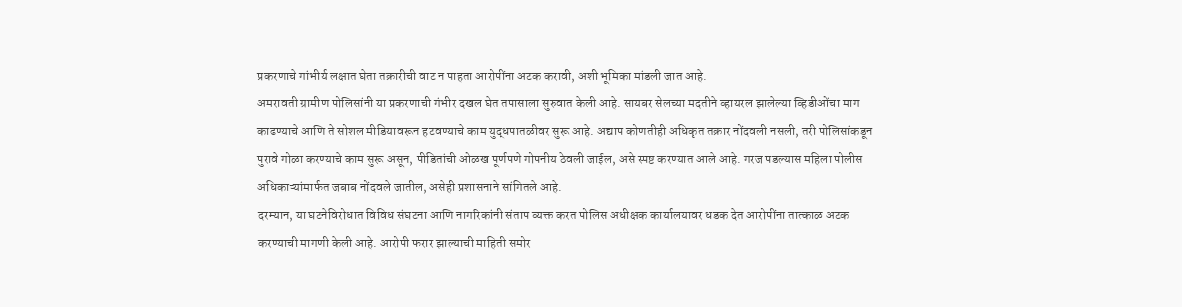प्रकरणाचे गांभीर्य लक्षात घेता तक्रारीची वाट न पाहता आरोपींना अटक करावी, अशी भूमिका मांडली जात आहे.
अमरावती ग्रामीण पोलिसांनी या प्रकरणाची गंभीर दखल घेत तपासाला सुरुवात केली आहे. सायबर सेलच्या मदतीने व्हायरल झालेल्या व्हिडीओंचा माग काढण्याचे आणि ते सोशल मीडियावरून हटवण्याचे काम युद्धपातळीवर सुरू आहे. अद्याप कोणतीही अधिकृत तक्रार नोंदवली नसली, तरी पोलिसांकडून पुरावे गोळा करण्याचे काम सुरू असून, पीडितांची ओळख पूर्णपणे गोपनीय ठेवली जाईल, असे स्पष्ट करण्यात आले आहे. गरज पडल्यास महिला पोलीस अधिकाऱ्यांमार्फत जबाब नोंदवले जातील, असेही प्रशासनाने सांगितले आहे.
दरम्यान, या घटनेविरोधात विविध संघटना आणि नागरिकांनी संताप व्यक्त करत पोलिस अधीक्षक कार्यालयावर धडक देत आरोपींना तात्काळ अटक करण्याची मागणी केली आहे. आरोपी फरार झाल्याची माहिती समोर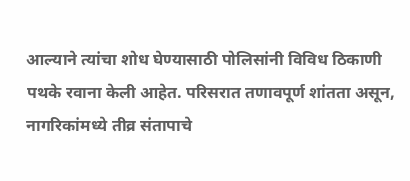आल्याने त्यांचा शोध घेण्यासाठी पोलिसांनी विविध ठिकाणी पथके रवाना केली आहेत. परिसरात तणावपूर्ण शांतता असून, नागरिकांमध्ये तीव्र संतापाचे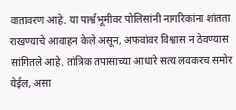वातावरण आहे. या पार्श्वभूमीवर पोलिसांनी नागरिकांना शांतता राखण्याचे आवाहन केले असून, अफवांवर विश्वास न ठेवण्यास सांगितले आहे. तांत्रिक तपासाच्या आधारे सत्य लवकरच समोर येईल, असा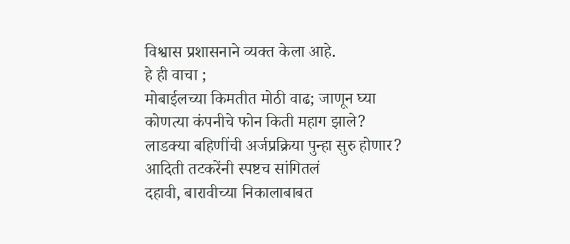विश्वास प्रशासनाने व्यक्त केला आहे.
हे ही वाचा ;
मोबाईलच्या किमतीत मोठी वाढ; जाणून घ्या कोणत्या कंपनीचे फोन किती महाग झाले?
लाडक्या बहिणींची अर्जप्रक्रिया पुन्हा सुरु होणार? आदिती तटकरेंनी स्पष्टच सांगितलं
दहावी, बारावीच्या निकालाबाबत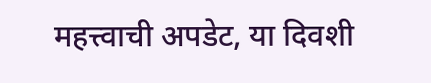महत्त्वाची अपडेट, या दिवशी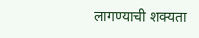लागण्याची शक्यता